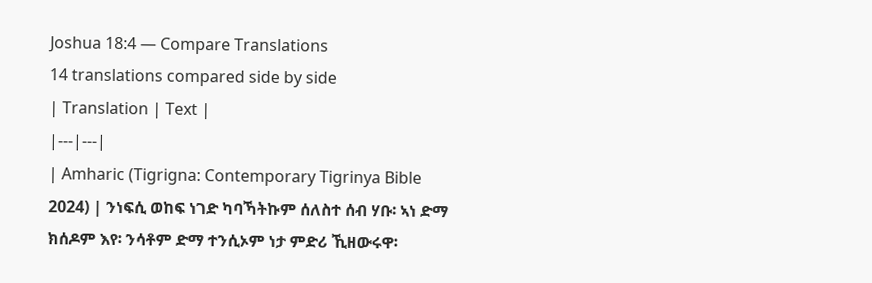Joshua 18:4 — Compare Translations
14 translations compared side by side
| Translation | Text |
|---|---|
| Amharic (Tigrigna: Contemporary Tigrinya Bible 2024) | ንነፍሲ ወከፍ ነገድ ካባኻትኩም ሰለስተ ሰብ ሃቡ፡ ኣነ ድማ ክሰዶም እየ፡ ንሳቶም ድማ ተንሲኦም ነታ ምድሪ ኺዘውሩዋ፡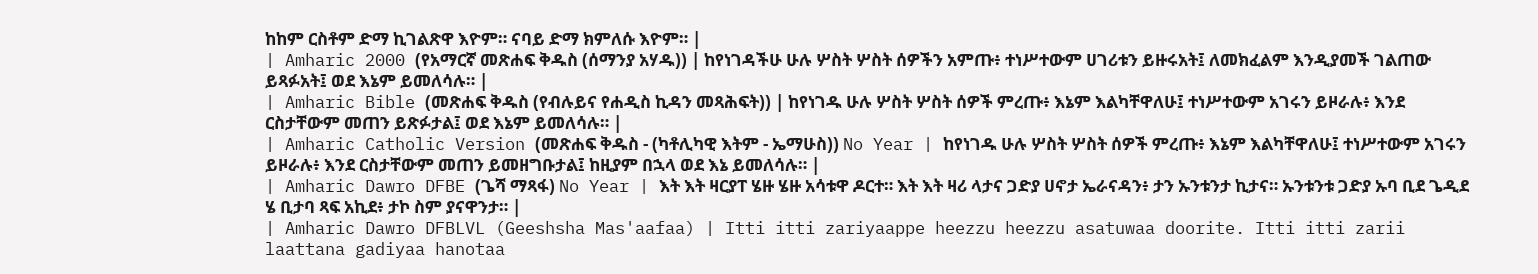ከከም ርስቶም ድማ ኪገልጽዋ እዮም። ናባይ ድማ ክምለሱ እዮም። |
| Amharic 2000 (የአማርኛ መጽሐፍ ቅዱስ (ሰማንያ አሃዱ)) | ከየነገዳችሁ ሁሉ ሦስት ሦስት ሰዎችን አምጡ፥ ተነሥተውም ሀገሪቱን ይዙሩአት፤ ለመክፈልም እንዲያመች ገልጠው ይጻፉአት፤ ወደ እኔም ይመለሳሉ። |
| Amharic Bible (መጽሐፍ ቅዱስ (የብሉይና የሐዲስ ኪዳን መጻሕፍት)) | ከየነገዱ ሁሉ ሦስት ሦስት ሰዎች ምረጡ፥ እኔም እልካቸዋለሁ፤ ተነሥተውም አገሩን ይዞራሉ፥ እንደ ርስታቸውም መጠን ይጽፉታል፤ ወደ እኔም ይመለሳሉ። |
| Amharic Catholic Version (መጽሐፍ ቅዱስ - (ካቶሊካዊ እትም - ኤማሁስ)) No Year | ከየነገዱ ሁሉ ሦስት ሦስት ሰዎች ምረጡ፥ እኔም እልካቸዋለሁ፤ ተነሥተውም አገሩን ይዞራሉ፥ እንደ ርስታቸውም መጠን ይመዘግቡታል፤ ከዚያም በኋላ ወደ እኔ ይመለሳሉ። |
| Amharic Dawro DFBE (ጌሻ ማጻፋ) No Year | እት እት ዛርያፐ ሄዙ ሄዙ አሳቱዋ ዶርተ። እት እት ዛሪ ላታና ጋድያ ሀኖታ ኤራናዳን፥ ታን ኡንቱንታ ኪታና። ኡንቱንቱ ጋድያ ኡባ ቢደ ጌዲደ ሄ ቢታባ ጻፍ አኪደ፥ ታኮ ስም ያናዋንታ። |
| Amharic Dawro DFBLVL (Geeshsha Mas'aafaa) | Itti itti zariyaappe heezzu heezzu asatuwaa doorite. Itti itti zarii laattana gadiyaa hanotaa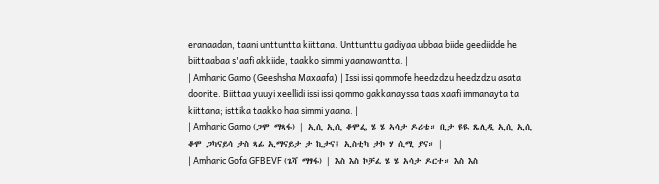eranaadan, taani unttuntta kiittana. Unttunttu gadiyaa ubbaa biide geediidde he biittaabaa s'aafi akkiide, taakko simmi yaanawantta. |
| Amharic Gamo (Geeshsha Maxaafa) | Issi issi qommofe heedzdzu heedzdzu asata doorite. Biittaa yuuyi xeellidi issi issi qommo gakkanayssa taas xaafi immanayta ta kiittana; isttika taakko haa simmi yaana. |
| Amharic Gamo (ጋሞ ማጻፋ) | ኢሲ ኢሲ ቆሞፌ ሄ ሄ ኣሳታ ዶሪቴ። ቢታ ዩዪ ጼሊዲ ኢሲ ኢሲ ቆሞ ጋካናይሳ ታስ ጻፊ ኢማናይታ ታ ኪታና፤ ኢስቲካ ታኮ ሃ ሲሚ ያና። |
| Amharic Gofa GFBEVF (ጌሻ ማፃፋ) | እስ እስ ኮቻፈ ሄ ሄ አሳታ ዶርተ። እስ እስ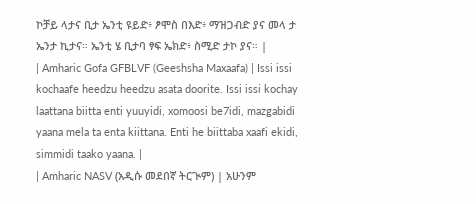ኮቻይ ላታና ቢታ ኤንቲ ዩይድ፥ ፆሞስ በእድ፥ ማዝጋብድ ያና መላ ታ ኤንታ ኪታና። ኤንቲ ሄ ቢታባ ፃፍ ኤክድ፥ ስሚድ ታኮ ያና። |
| Amharic Gofa GFBLVF (Geeshsha Maxaafa) | Issi issi kochaafe heedzu heedzu asata doorite. Issi issi kochay laattana biitta enti yuuyidi, xomoosi be7idi, mazgabidi yaana mela ta enta kiittana. Enti he biittaba xaafi ekidi, simmidi taako yaana. |
| Amharic NASV (አዲሱ መደበኛ ትርጒም) | አሁንም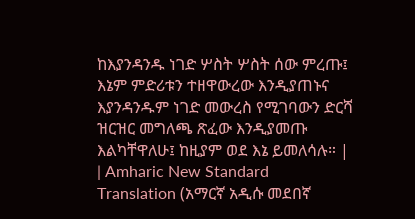ከእያንዳንዱ ነገድ ሦስት ሦስት ሰው ምረጡ፤ እኔም ምድሪቱን ተዘዋውረው እንዲያጠኑና እያንዳንዱም ነገድ መውረስ የሚገባውን ድርሻ ዝርዝር መግለጫ ጽፈው እንዲያመጡ እልካቸዋለሁ፤ ከዚያም ወደ እኔ ይመለሳሉ። |
| Amharic New Standard Translation (አማርኛ አዲሱ መደበኛ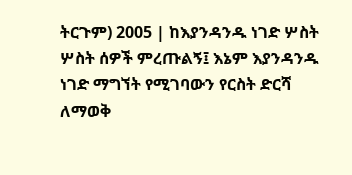ትርጉም) 2005 | ከእያንዳንዱ ነገድ ሦስት ሦስት ሰዎች ምረጡልኝ፤ እኔም እያንዳንዱ ነገድ ማግኘት የሚገባውን የርስት ድርሻ ለማወቅ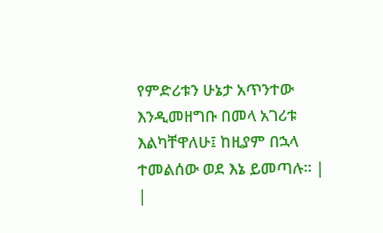የምድሪቱን ሁኔታ አጥንተው እንዲመዘግቡ በመላ አገሪቱ እልካቸዋለሁ፤ ከዚያም በኋላ ተመልሰው ወደ እኔ ይመጣሉ። |
|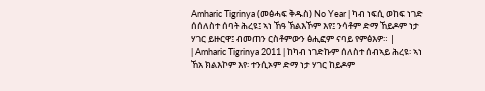Amharic Tigrinya (መፅሓፍ ቅዱስ) No Year | ካብ ነፍሲ ወከፍ ነገድ ሰሰለስተ ሰባት ሕረዩ፤ ኣነ ኸዓ ኽልእኾም እየ፤ ንሳቶም ድማ ኸይዶም ነታ ሃገር ይዙርዋ፤ ብመጠን ርስቶምውን ፅሒፎም ናባይ የምፅእዎ። |
| Amharic Tigrinya 2011 | ከካብ ነገድኩም ሰለስተ ሰብኣይ ሕረዩ፡ ኣነ ኸአ ክልእኮም እየ፡ ተንሲኦም ድማ ነታ ሃገር ከይዶም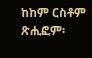ከከም ርስቶም ጽሒፎም፡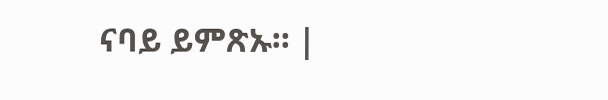ናባይ ይምጽኡ። |